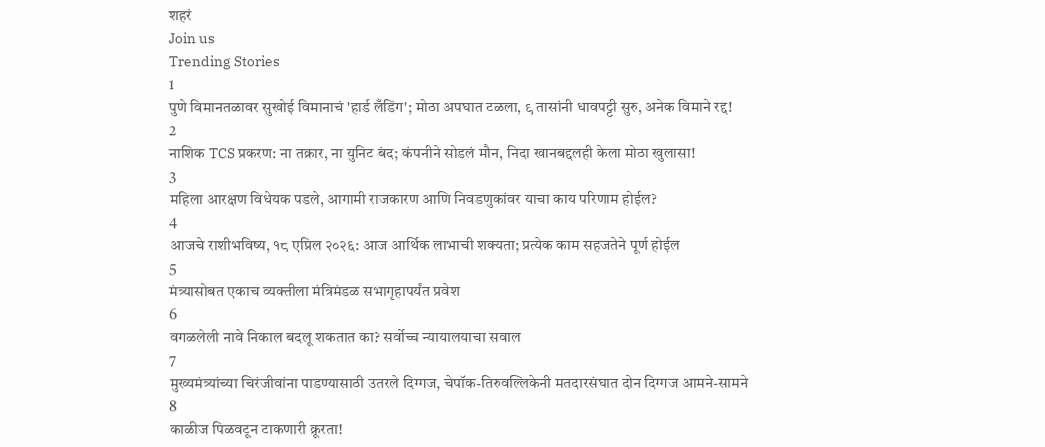शहरं
Join us
Trending Stories
1
पुणे विमानतळावर सुखोई विमानाचं 'हार्ड लँडिंग'; मोठा अपघात टळला, ९ तासांनी धावपट्टी सुरु, अनेक विमाने रद्द!
2
नाशिक TCS प्रकरण: ना तक्रार, ना युनिट बंद; कंपनीने सोडलं मौन, निदा खानबद्दलही केला मोठा खुलासा!
3
महिला आरक्षण विधेयक पडले, आगामी राजकारण आणि निवडणुकांवर याचा काय परिणाम होईल?
4
आजचे राशीभविष्य, १८ एप्रिल २०२६: आज आर्थिक लाभाची शक्यता; प्रत्येक काम सहजतेने पूर्ण होईल
5
मंत्र्यासोबत एकाच व्यक्तीला मंत्रिमंडळ सभागृहापर्यंत प्रवेश
6
वगळलेली नावे निकाल बदलू शकतात का? सर्वोच्च न्यायालयाचा सवाल
7
मुख्यमंत्र्यांच्या चिरंजीवांना पाडण्यासाठी उतरले दिग्गज, चेपॉक-तिरुवल्लिकेनी मतदारसंघात दोन दिग्गज आमने-सामने
8
काळीज पिळवटून टाकणारी क्रूरता!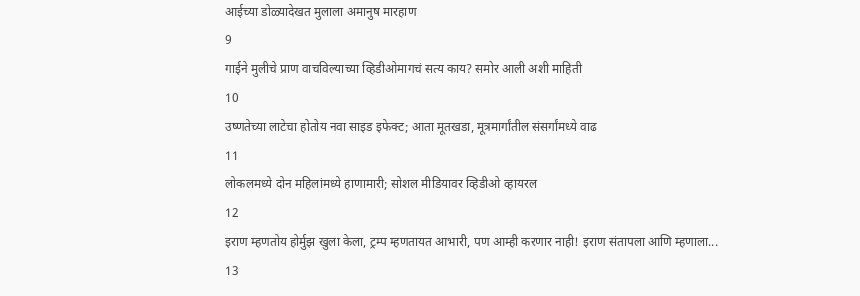आईच्या डोळ्यादेखत मुलाला अमानुष मारहाण
9
गाईने मुलीचे प्राण वाचविल्याच्या व्हिडीओमागचं सत्य काय? समोर आली अशी माहिती
10
उष्णतेच्या लाटेचा होतोय नवा साइड इफेक्ट; आता मूतखडा, मूत्रमार्गांतील संसर्गांमध्ये वाढ
11
लोकलमध्ये दोन महिलांमध्ये हाणामारी; सोशल मीडियावर व्हिडीओ व्हायरल
12
इराण म्हणतोय होर्मुझ खुला केला, ट्रम्प म्हणतायत आभारी, पण आम्ही करणार नाही! इराण संतापला आणि म्हणाला...
13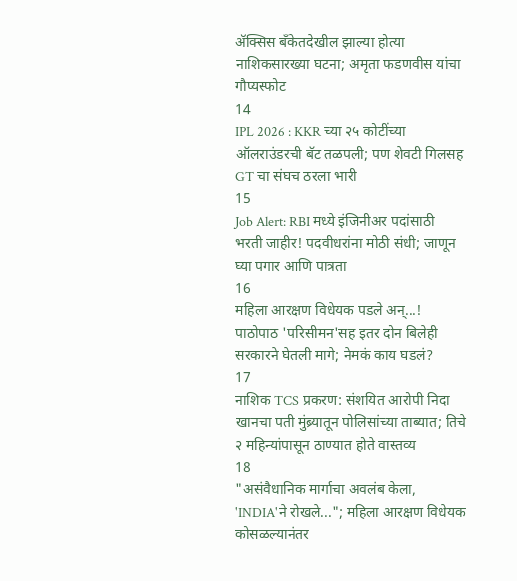ॲक्सिस बँकेतदेखील झाल्या होत्या नाशिकसारख्या घटना; अमृता फडणवीस यांचा गौप्यस्फोट
14
IPL 2026 : KKR च्या २५ कोटींच्या ऑलराउंडरची बॅट तळपली; पण शेवटी गिलसह GT चा संघच ठरला भारी
15
Job Alert: RBI मध्ये इंजिनीअर पदांसाठी भरती जाहीर! पदवीधरांना मोठी संधी; जाणून घ्या पगार आणि पात्रता
16
महिला आरक्षण विधेयक पडले अन्...! पाठोपाठ 'परिसीमन'सह इतर दोन बिलेही सरकारने घेतली मागे; नेमकं काय घडलं?
17
नाशिक TCS प्रकरण: संशयित आरोपी निदा खानचा पती मुंब्र्यातून पोलिसांच्या ताब्यात; तिचे २ महिन्यांपासून ठाण्यात होते वास्तव्य
18
"असंवैधानिक मार्गाचा अवलंब केला, 'INDIA'ने रोखले..."; महिला आरक्षण विधेयक कोसळल्यानंतर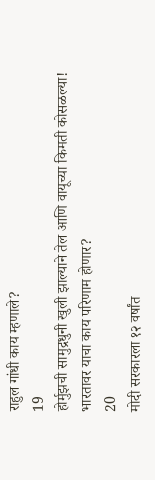राहुल गांधी काय म्हणाले?
19
होर्मुझची सामुद्रधुनी खुली झाल्याने तेल आणि वायूच्या किमती कोसळल्या! भारतावर याचा काय परिणाम होणार?
20
मोदी सरकारला १२ वर्षांत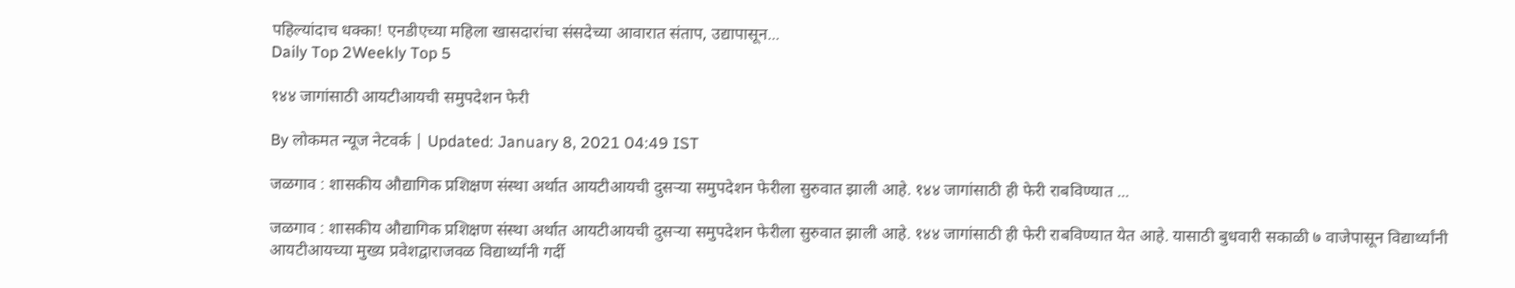पहिल्यांदाच धक्का! एनडीएच्या महिला खासदारांचा संसदेच्या आवारात संताप, उद्यापासून...
Daily Top 2Weekly Top 5

१४४ जागांसाठी आयटीआयची समुपदेशन फेरी

By लोकमत न्यूज नेटवर्क | Updated: January 8, 2021 04:49 IST

जळगाव : शासकीय औद्यागिक प्रशिक्षण संस्था अर्थात आयटीआयची दुसऱ्या समुपदेशन फेरीला सुरुवात झाली आहे. १४४ जागांसाठी ही फेरी राबविण्यात ...

जळगाव : शासकीय औद्यागिक प्रशिक्षण संस्था अर्थात आयटीआयची दुसऱ्या समुपदेशन फेरीला सुरुवात झाली आहे. १४४ जागांसाठी ही फेरी राबविण्यात येत आहे. यासाठी बुधवारी सकाळी ७ वाजेपासून विद्यार्थ्यांनी आयटीआयच्या मुख्य प्रवेशद्वाराजवळ विद्यार्थ्यांनी गर्दी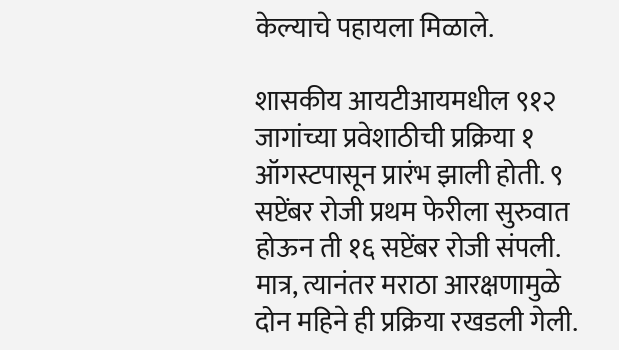केल्याचे पहायला मिळाले.

शासकीय आयटीआयमधील ९१२ जागांच्या प्रवेशाठीची प्रक्रिया १ ऑगस्टपासून प्रारंभ झाली होती. ९ सप्टेंबर रोजी प्रथम फेरीला सुरुवात होऊन ती १६ सप्टेंबर रोजी संपली. मात्र, त्यानंतर मराठा आरक्षणामुळे दोन महिने ही प्रक्रिया रखडली गेली.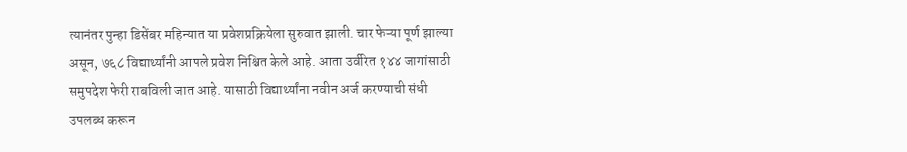त्यानंतर पुन्हा डिसेंबर महिन्यात या प्रवेशप्रक्रियेला सुरुवात झाली. चार फेऱ्या पूर्ण झाल्या असून, ७६८ विद्यार्थ्यांनी आपले प्रवेश निश्चित केले आहे. आता उर्वरित १४४ जागांसाठी समुपदेश फेरी राबविली जात आहे. यासाठी विद्यार्थ्यांना नवीन अर्ज करण्याची संधी उपलब्ध करून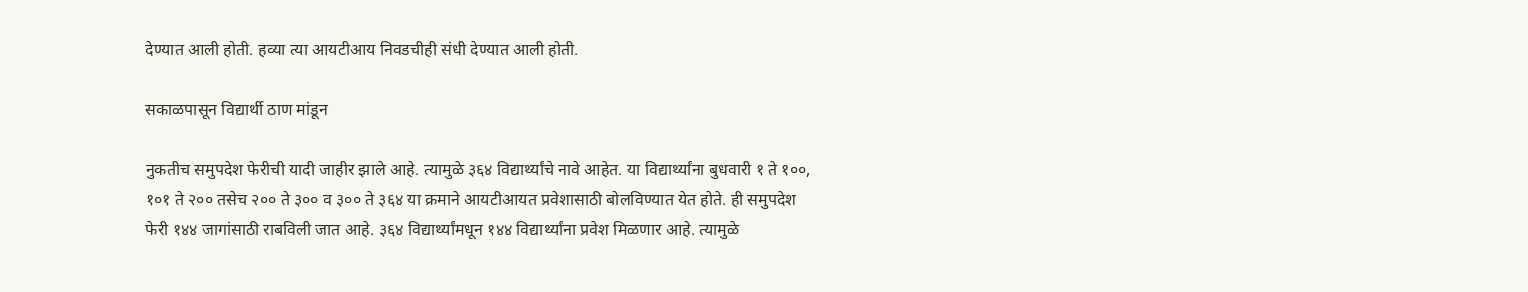देण्यात आली होती. हव्या त्या आयटीआय निवडचीही संधी देण्यात आली होती.

सकाळपासून विद्यार्थी ठाण मांडून

नुकतीच समुपदेश फेरीची यादी जाहीर झाले आहे. त्यामुळे ३६४ विद्यार्थ्यांचे नावे आहेत. या विद्यार्थ्यांना बुधवारी १ ते १००, १०१ ते २०० तसेच २०० ते ३०० व ३०० ते ३६४ या क्रमाने आयटीआयत प्रवेशासाठी बोलविण्यात येत होते. ही समुपदेश फेरी १४४ जागांसाठी राबविली जात आहे. ३६४ विद्यार्थ्यांमधून १४४ विद्यार्थ्यांना प्रवेश मिळणार आहे. त्यामुळे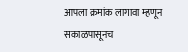आपला क्रमांक लागावा म्हणून सकाळपासूनच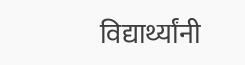विद्यार्थ्यांनी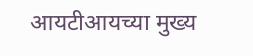आयटीआयच्या मुख्य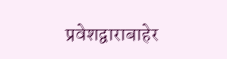प्रवेशद्वाराबाहेर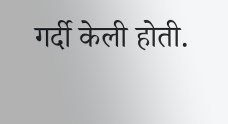गर्दी केली होती.